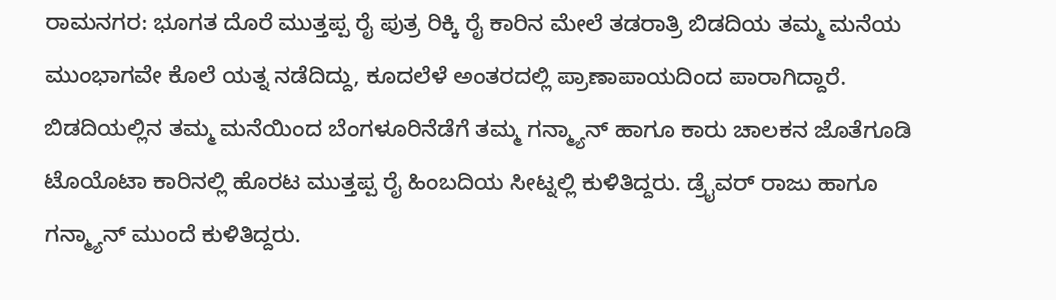ರಾಮನಗರ: ಭೂಗತ ದೊರೆ ಮುತ್ತಪ್ಪ ರೈ ಪುತ್ರ ರಿಕ್ಕಿ ರೈ ಕಾರಿನ ಮೇಲೆ ತಡರಾತ್ರಿ ಬಿಡದಿಯ ತಮ್ಮ ಮನೆಯ ಮುಂಭಾಗವೇ ಕೊಲೆ ಯತ್ನ ನಡೆದಿದ್ದು, ಕೂದಲೆಳೆ ಅಂತರದಲ್ಲಿ ಪ್ರಾಣಾಪಾಯದಿಂದ ಪಾರಾಗಿದ್ದಾರೆ.
ಬಿಡದಿಯಲ್ಲಿನ ತಮ್ಮ ಮನೆಯಿಂದ ಬೆಂಗಳೂರಿನೆಡೆಗೆ ತಮ್ಮ ಗನ್ಮ್ಯಾನ್ ಹಾಗೂ ಕಾರು ಚಾಲಕನ ಜೊತೆಗೂಡಿ ಟೊಯೊಟಾ ಕಾರಿನಲ್ಲಿ ಹೊರಟ ಮುತ್ತಪ್ಪ ರೈ ಹಿಂಬದಿಯ ಸೀಟ್ನಲ್ಲಿ ಕುಳಿತಿದ್ದರು. ಡ್ರೈವರ್ ರಾಜು ಹಾಗೂ ಗನ್ಮ್ಯಾನ್ ಮುಂದೆ ಕುಳಿತಿದ್ದರು.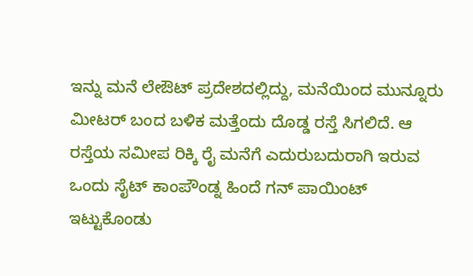ಇನ್ನು ಮನೆ ಲೇಔಟ್ ಪ್ರದೇಶದಲ್ಲಿದ್ದು, ಮನೆಯಿಂದ ಮುನ್ನೂರು ಮೀಟರ್ ಬಂದ ಬಳಿಕ ಮತ್ತೆಂದು ದೊಡ್ಡ ರಸ್ತೆ ಸಿಗಲಿದೆ. ಆ ರಸ್ತೆಯ ಸಮೀಪ ರಿಕ್ಕಿ ರೈ ಮನೆಗೆ ಎದುರುಬದುರಾಗಿ ಇರುವ ಒಂದು ಸೈಟ್ ಕಾಂಪೌಂಡ್ನ ಹಿಂದೆ ಗನ್ ಪಾಯಿಂಟ್ ಇಟ್ಟುಕೊಂಡು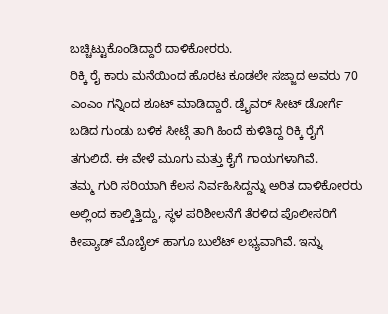ಬಚ್ಚಿಟ್ಟುಕೊಂಡಿದ್ದಾರೆ ದಾಳಿಕೋರರು.
ರಿಕ್ಕಿ ರೈ ಕಾರು ಮನೆಯಿಂದ ಹೊರಟ ಕೂಡಲೇ ಸಜ್ಜಾದ ಅವರು 70 ಎಂಎಂ ಗನ್ನಿಂದ ಶೂಟ್ ಮಾಡಿದ್ದಾರೆ. ಡ್ರೈವರ್ ಸೀಟ್ ಡೋರ್ಗೆ ಬಡಿದ ಗುಂಡು ಬಳಿಕ ಸೀಟ್ಗೆ ತಾಗಿ ಹಿಂದೆ ಕುಳಿತಿದ್ದ ರಿಕ್ಕಿ ರೈಗೆ ತಗುಲಿದೆ. ಈ ವೇಳೆ ಮೂಗು ಮತ್ತು ಕೈಗೆ ಗಾಯಗಳಾಗಿವೆ.
ತಮ್ಮ ಗುರಿ ಸರಿಯಾಗಿ ಕೆಲಸ ನಿರ್ವಹಿಸಿದ್ದನ್ನು ಅರಿತ ದಾಳಿಕೋರರು ಅಲ್ಲಿಂದ ಕಾಲ್ಕಿತ್ತಿದ್ದು, ಸ್ಥಳ ಪರಿಶೀಲನೆಗೆ ತೆರಳಿದ ಪೊಲೀಸರಿಗೆ ಕೀಪ್ಯಾಡ್ ಮೊಬೈಲ್ ಹಾಗೂ ಬುಲೆಟ್ ಲಭ್ಯವಾಗಿವೆ. ಇನ್ನು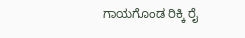ಗಾಯಗೊಂಡ ರಿಕ್ಕಿ ರೈ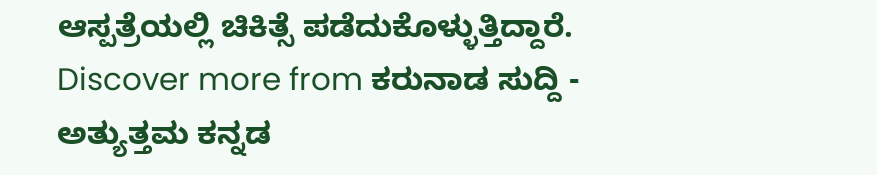ಆಸ್ಪತ್ರೆಯಲ್ಲಿ ಚಿಕಿತ್ಸೆ ಪಡೆದುಕೊಳ್ಳುತ್ತಿದ್ದಾರೆ.
Discover more from ಕರುನಾಡ ಸುದ್ದಿ - ಅತ್ಯುತ್ತಮ ಕನ್ನಡ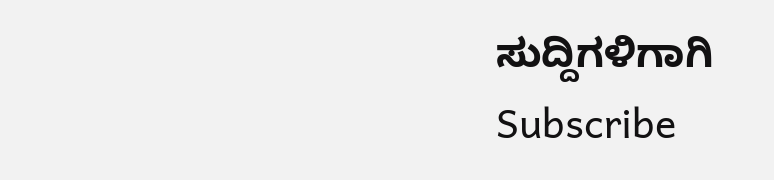ಸುದ್ದಿಗಳಿಗಾಗಿ
Subscribe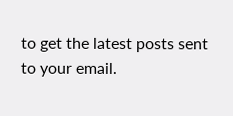to get the latest posts sent to your email.